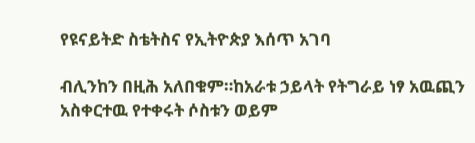የዩናይትድ ስቴትስና የኢትዮጵያ እሰጥ አገባ

ብሊንከን በዚሕ አለበቁም።ከአራቱ ኃይላት የትግራይ ነፃ አዉጪን አስቀርተዉ የተቀሩት ሶስቱን ወይም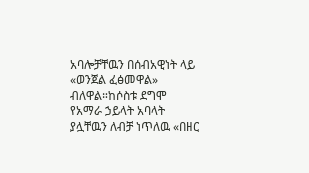አባሎቻቸዉን በሰብአዊነት ላይ «ወንጀል ፈፅመዋል» ብለዋል።ከሶስቱ ደግሞ የአማራ ኃይላት አባላት ያሏቸዉን ለብቻ ነጥለዉ «በዘር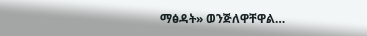ማፅዳት» ወንጅለዋቸዋል…